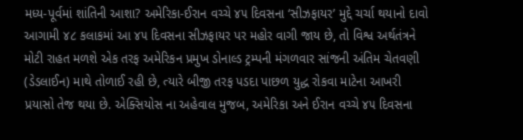મધ્ય-પૂર્વમાં શાંતિની આશા? અમેરિકા-ઈરાન વચ્ચે ૪૫ દિવસના ‘સીઝફાયર’ મુદ્દે ચર્ચા થયાનો દાવો આગામી ૪૮ કલાકમાં આ ૪૫ દિવસના સીઝફાયર પર મહોર વાગી જાય છે, તો વિશ્વ અર્થતંત્રને મોટી રાહત મળશે એક તરફ અમેરિકન પ્રમુખ ડોનાલ્ડ ટ્રમ્પની મંગળવાર સાંજની અંતિમ ચેતવણી (ડેડલાઈન) માથે તોળાઈ રહી છે, ત્યારે બીજી તરફ પડદા પાછળ યુદ્ધ રોકવા માટેના આખરી પ્રયાસો તેજ થયા છે. એક્સિયોસ ના અહેવાલ મુજબ, અમેરિકા અને ઈરાન વચ્ચે ૪૫ દિવસના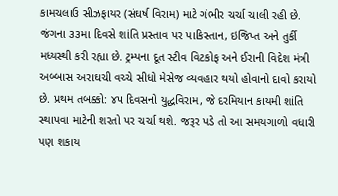કામચલાઉ સીઝફાયર (સંઘર્ષ વિરામ) માટે ગંભીર ચર્ચા ચાલી રહી છે.
જંગના ૩૩મા દિવસે શાંતિ પ્રસ્તાવ પર પાકિસ્તાન, ઇજિપ્ત અને તુર્કી મધ્યસ્થી કરી રહ્યા છે. ટ્રમ્પના દૂત સ્ટીવ વિટકોફ અને ઈરાની વિદેશ મંત્રી અબ્બાસ અરાઘચી વચ્ચે સીધો મેસેજ વ્યવહાર થયો હોવાનો દાવો કરાયો છે. પ્રથમ તબક્કો: ૪૫ દિવસનો યુદ્ધવિરામ, જે દરમિયાન કાયમી શાંતિ સ્થાપવા માટેની શરતો પર ચર્ચા થશે. જરૂર પડે તો આ સમયગાળો વધારી પણ શકાય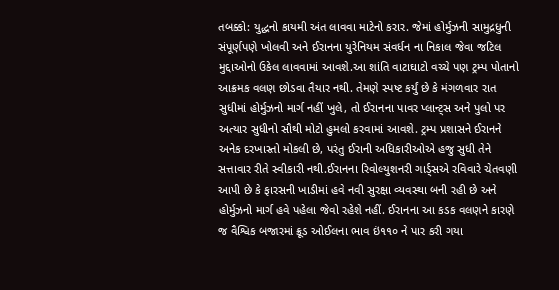તબક્કો: યુદ્ધનો કાયમી અંત લાવવા માટેનો કરાર. જેમાં હોર્મુઝની સામુદ્રધુની સંપૂર્ણપણે ખોલવી અને ઈરાનના યુરેનિયમ સંવર્ધન ના નિકાલ જેવા જટિલ મુદ્દાઓનો ઉકેલ લાવવામાં આવશે.આ શાંતિ વાટાઘાટો વચ્ચે પણ ટ્રમ્પ પોતાનો આક્રમક વલણ છોડવા તૈયાર નથી. તેમણે સ્પષ્ટ કર્યું છે કે મંગળવાર રાત સુધીમાં હોર્મુઝનો માર્ગ નહીં ખુલે, તો ઈરાનના પાવર પ્લાન્ટ્સ અને પુલો પર અત્યાર સુધીનો સૌથી મોટો હુમલો કરવામાં આવશે. ટ્રમ્પ પ્રશાસને ઈરાનને અનેક દરખાસ્તો મોકલી છે, પરંતુ ઈરાની અધિકારીઓએ હજુ સુધી તેને સત્તાવાર રીતે સ્વીકારી નથી.ઈરાનના રિવોલ્યુશનરી ગાર્ડ્સએ રવિવારે ચેતવણી આપી છે કે ફારસની ખાડીમાં હવે નવી સુરક્ષા વ્યવસ્થા બની રહી છે અને હોર્મુઝનો માર્ગ હવે પહેલા જેવો રહેશે નહીં. ઈરાનના આ કડક વલણને કારણે જ વૈશ્વિક બજારમાં ક્રૂડ ઓઈલના ભાવ ઇં૧૧૦ ને પાર કરી ગયા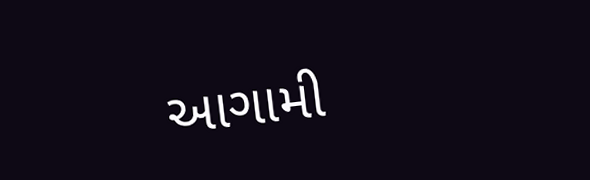આગામી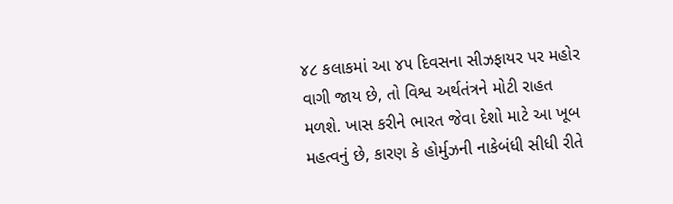૪૮ કલાકમાં આ ૪૫ દિવસના સીઝફાયર પર મહોર વાગી જાય છે, તો વિશ્વ અર્થતંત્રને મોટી રાહત મળશે. ખાસ કરીને ભારત જેવા દેશો માટે આ ખૂબ મહત્વનું છે, કારણ કે હોર્મુઝની નાકેબંધી સીધી રીતે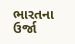ભારતના ઉર્જા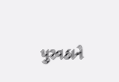પુરવઠાને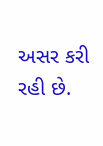અસર કરી રહી છે.